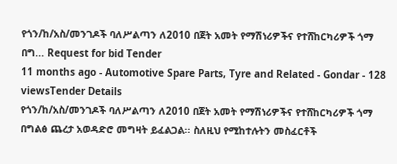የጎን/ከ/አስ/መንገዶች ባለሥልጣን ለ2010 በጀት አመት የማሽነሪዎችና የተሸከርካሪዎች ጎማ በግ... Request for bid Tender
11 months ago - Automotive Spare Parts, Tyre and Related - Gondar - 128 viewsTender Details
የጎን/ከ/አስ/መንገዶች ባለሥልጣን ለ2010 በጀት አመት የማሽነሪዎችና የተሸከርካሪዎች ጎማ በግልፅ ጨረታ አወዳድሮ መግዛት ይፈልጋል፡፡ ስለዚህ የሚከተሉትን መስፈርቶች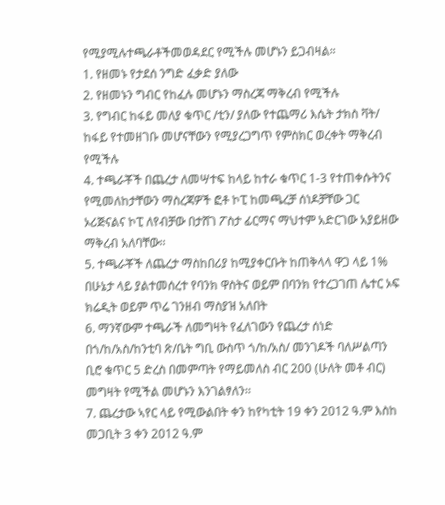የሚያሚሉተጫራቶችመወዳደር የሚችሉ መሆኑን ይጋብዛል።
1. የዘመኑ የታደሰ ንግድ ፈቃድ ያለው
2. የዘመኑን ግብር የከፈሉ መሆኑን ማስረጃ ማቅረብ የሚችሉ
3. የግብር ከፋይ መለያ ቁጥር /ቲን/ ያለው የተጨማሪ እሴት ታክስ ቫት/ ከፋይ የተመዘገቡ መሆናቸውን የሚያረጋግጥ የምስክር ወረቀት ማቅረብ የሚችሉ
4. ተጫራቾች በጨረታ ለመሣተፍ ከላይ ከተራ ቁጥር 1-3 የተጠቀሱትንና የሚመለከታቸውን ማስረጃዎች ፎቶ ኮፒ ከመጫረቻ ሰነዶቻቸው ጋር ኦሪጅናልና ኮፒ ለየብቻው በታሸገ ፖስታ ፊርማና ማህተም አድርገው አያይዘው ማቅረብ አለባቸው፡፡
5. ተጫራቾች ለጨረታ ማስከበሪያ ከሚያቀርቡት ከጠቅላላ ዋጋ ላይ 1% በሁኔታ ላይ ያልተመሰረተ የባንክ ዋስትና ወይም በባንክ የተረጋገጠ ሌተር ኦፍ ክሬዲት ወይም ጥሬ ገንዘብ ማስያዝ አለበት
6. ማንኛውም ተጫራች ለመግዛት የፈለገውን የጨረታ ሰነድ በጎ/ከ/አስ/ከንቲባ ጽ/ቤት ግቢ ውስጥ ጎ/ከ/አስ/ መንገዶች ባለሥልጣን ቢሮ ቁጥር 5 ድረስ በመምጣት የማይመለስ ብር 200 (ሁለት መቶ ብር) መግዛት የሚችል መሆኑን እንገልፃለን፡፡
7. ጨረታው ኣየር ላይ የሚውልበት ቀን ከየካቲት 19 ቀን 2012 ዓ.ም እስከ መጋቢት 3 ቀን 2012 ዓ.ም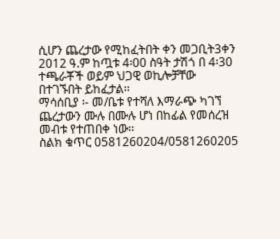ሲሆን ጨረታው የሚከፈትበት ቀን መጋቢት3ቀን 2012 ዓ.ም ከጧቱ 4፡00 ስዓት ታሽጎ በ 4፡30 ተጫራቾች ወይም ህጋዊ ወኪሎቻቸው በተገኙበት ይከፈታል፡፡
ማሳሰቢያ ፡- መ/ቤቱ የተሻለ እማራጭ ካገኘ ጨረታውን ሙሉ በሙሉ ሆነ በከፊል የመሰረዝ መብቱ የተጠበቀ ነው፡፡
ስልክ ቁጥር 0581260204/0581260205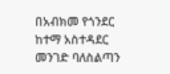በአብክመ የጎንደር ከተማ አስተዳደር
መንገድ ባለስልጣን